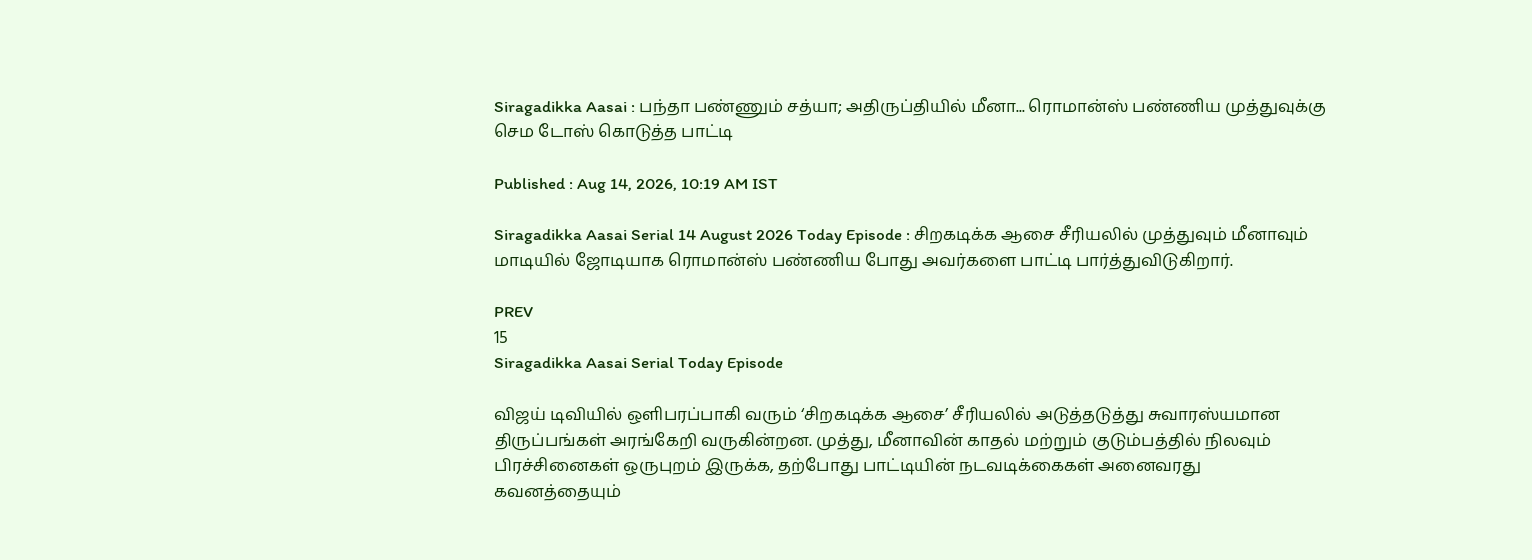Siragadikka Aasai : பந்தா பண்ணும் சத்யா; அதிருப்தியில் மீனா... ரொமான்ஸ் பண்ணிய முத்துவுக்கு செம டோஸ் கொடுத்த பாட்டி

Published : Aug 14, 2026, 10:19 AM IST

Siragadikka Aasai Serial 14 August 2026 Today Episode : சிறகடிக்க ஆசை சீரியலில் முத்துவும் மீனாவும் மாடியில் ஜோடியாக ரொமான்ஸ் பண்ணிய போது அவர்களை பாட்டி பார்த்துவிடுகிறார்.

PREV
15
Siragadikka Aasai Serial Today Episode

விஜய் டிவியில் ஒளிபரப்பாகி வரும் ‘சிறகடிக்க ஆசை’ சீரியலில் அடுத்தடுத்து சுவாரஸ்யமான திருப்பங்கள் அரங்கேறி வருகின்றன. முத்து, மீனாவின் காதல் மற்றும் குடும்பத்தில் நிலவும் பிரச்சினைகள் ஒருபுறம் இருக்க, தற்போது பாட்டியின் நடவடிக்கைகள் அனைவரது கவனத்தையும்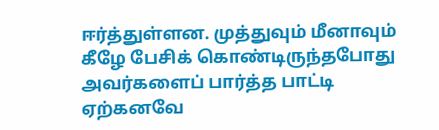ஈர்த்துள்ளன. முத்துவும் மீனாவும் கீழே பேசிக் கொண்டிருந்தபோது அவர்களைப் பார்த்த பாட்டி ஏற்கனவே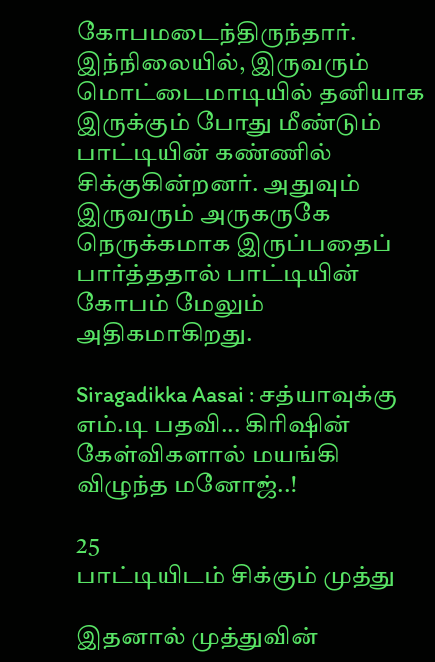கோபமடைந்திருந்தார். இந்நிலையில், இருவரும் மொட்டைமாடியில் தனியாக இருக்கும் போது மீண்டும் பாட்டியின் கண்ணில் சிக்குகின்றனர். அதுவும் இருவரும் அருகருகே நெருக்கமாக இருப்பதைப் பார்த்ததால் பாட்டியின் கோபம் மேலும் அதிகமாகிறது.

Siragadikka Aasai : சத்யாவுக்கு எம்.டி பதவி... கிரிஷின் கேள்விகளால் மயங்கி விழுந்த மனோஜ்..!

25
பாட்டியிடம் சிக்கும் முத்து

இதனால் முத்துவின்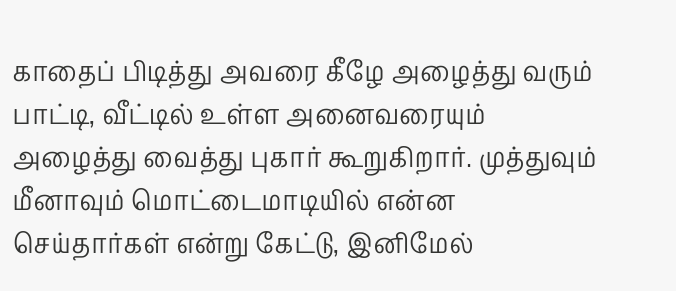காதைப் பிடித்து அவரை கீழே அழைத்து வரும் பாட்டி, வீட்டில் உள்ள அனைவரையும் அழைத்து வைத்து புகார் கூறுகிறார். முத்துவும் மீனாவும் மொட்டைமாடியில் என்ன செய்தார்கள் என்று கேட்டு, இனிமேல்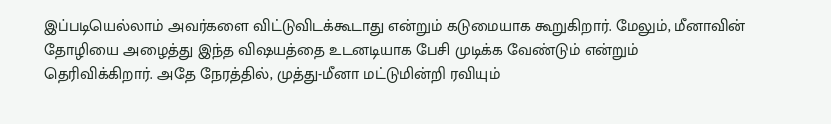இப்படியெல்லாம் அவர்களை விட்டுவிடக்கூடாது என்றும் கடுமையாக கூறுகிறார். மேலும், மீனாவின் தோழியை அழைத்து இந்த விஷயத்தை உடனடியாக பேசி முடிக்க வேண்டும் என்றும் தெரிவிக்கிறார். அதே நேரத்தில், முத்து-மீனா மட்டுமின்றி ரவியும்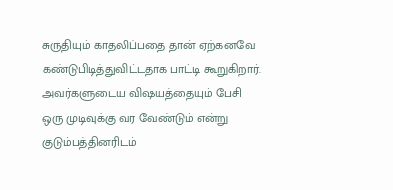சுருதியும் காதலிப்பதை தான் ஏற்கனவே கண்டுபிடித்துவிட்டதாக பாட்டி கூறுகிறார். அவர்களுடைய விஷயத்தையும் பேசி ஒரு முடிவுக்கு வர வேண்டும் என்று குடும்பத்தினரிடம்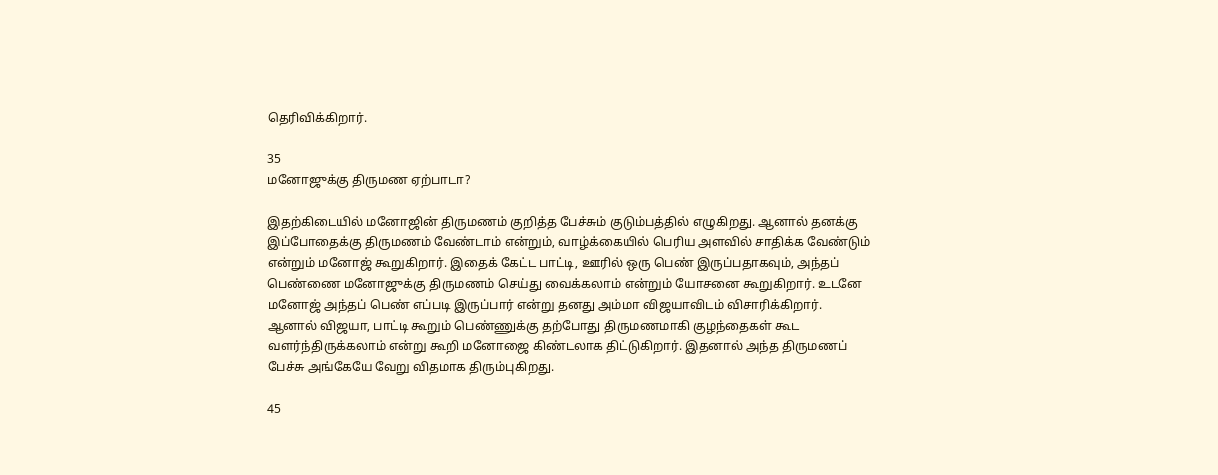தெரிவிக்கிறார்.

35
மனோஜுக்கு திருமண ஏற்பாடா?

இதற்கிடையில் மனோஜின் திருமணம் குறித்த பேச்சும் குடும்பத்தில் எழுகிறது. ஆனால் தனக்கு இப்போதைக்கு திருமணம் வேண்டாம் என்றும், வாழ்க்கையில் பெரிய அளவில் சாதிக்க வேண்டும் என்றும் மனோஜ் கூறுகிறார். இதைக் கேட்ட பாட்டி, ஊரில் ஒரு பெண் இருப்பதாகவும், அந்தப் பெண்ணை மனோஜுக்கு திருமணம் செய்து வைக்கலாம் என்றும் யோசனை கூறுகிறார். உடனே மனோஜ் அந்தப் பெண் எப்படி இருப்பார் என்று தனது அம்மா விஜயாவிடம் விசாரிக்கிறார். ஆனால் விஜயா, பாட்டி கூறும் பெண்ணுக்கு தற்போது திருமணமாகி குழந்தைகள் கூட வளர்ந்திருக்கலாம் என்று கூறி மனோஜை கிண்டலாக திட்டுகிறார். இதனால் அந்த திருமணப் பேச்சு அங்கேயே வேறு விதமாக திரும்புகிறது.

45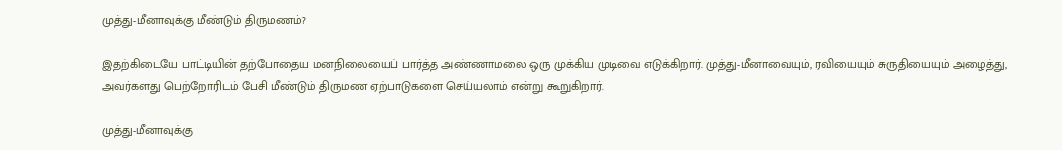முத்து-மீனாவுக்கு மீண்டும் திருமணம்?

இதற்கிடையே பாட்டியின் தற்போதைய மனநிலையைப் பார்த்த அண்ணாமலை ஒரு முக்கிய முடிவை எடுக்கிறார். முத்து-மீனாவையும், ரவியையும் சுருதியையும் அழைத்து, அவர்களது பெற்றோரிடம் பேசி மீண்டும் திருமண ஏற்பாடுகளை செய்யலாம் என்று கூறுகிறார்.

முத்து-மீனாவுக்கு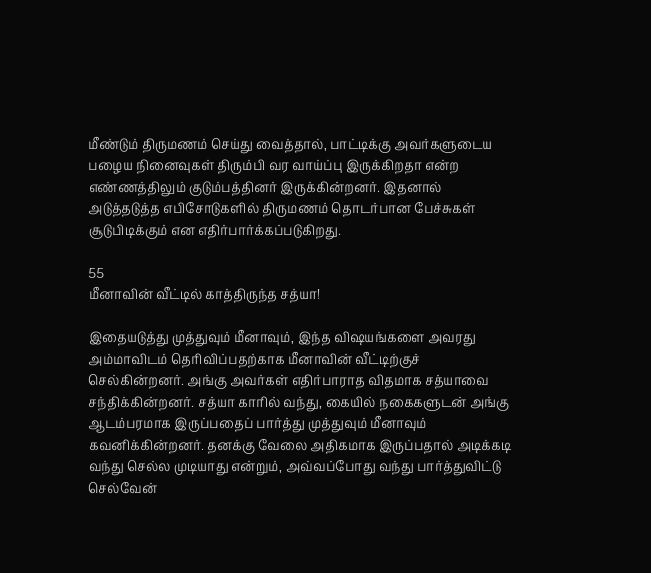மீண்டும் திருமணம் செய்து வைத்தால், பாட்டிக்கு அவர்களுடைய பழைய நினைவுகள் திரும்பி வர வாய்ப்பு இருக்கிறதா என்ற எண்ணத்திலும் குடும்பத்தினர் இருக்கின்றனர். இதனால் அடுத்தடுத்த எபிசோடுகளில் திருமணம் தொடர்பான பேச்சுகள் சூடுபிடிக்கும் என எதிர்பார்க்கப்படுகிறது.

55
மீனாவின் வீட்டில் காத்திருந்த சத்யா!

இதையடுத்து முத்துவும் மீனாவும், இந்த விஷயங்களை அவரது அம்மாவிடம் தெரிவிப்பதற்காக மீனாவின் வீட்டிற்குச் செல்கின்றனர். அங்கு அவர்கள் எதிர்பாராத விதமாக சத்யாவை சந்திக்கின்றனர். சத்யா காரில் வந்து, கையில் நகைகளுடன் அங்கு ஆடம்பரமாக இருப்பதைப் பார்த்து முத்துவும் மீனாவும் கவனிக்கின்றனர். தனக்கு வேலை அதிகமாக இருப்பதால் அடிக்கடி வந்து செல்ல முடியாது என்றும், அவ்வப்போது வந்து பார்த்துவிட்டு செல்வேன்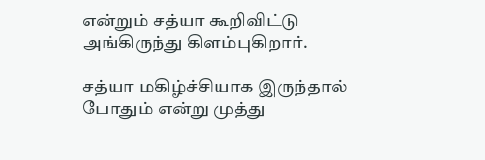என்றும் சத்யா கூறிவிட்டு அங்கிருந்து கிளம்புகிறார்.

சத்யா மகிழ்ச்சியாக இருந்தால் போதும் என்று முத்து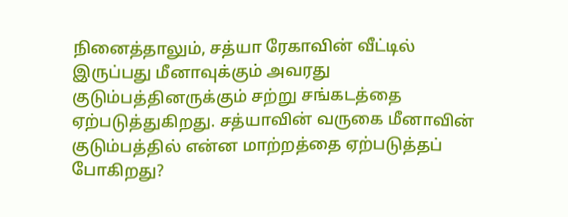நினைத்தாலும், சத்யா ரேகாவின் வீட்டில் இருப்பது மீனாவுக்கும் அவரது குடும்பத்தினருக்கும் சற்று சங்கடத்தை ஏற்படுத்துகிறது. சத்யாவின் வருகை மீனாவின் குடும்பத்தில் என்ன மாற்றத்தை ஏற்படுத்தப் போகிறது?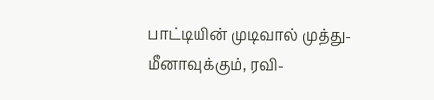பாட்டியின் முடிவால் முத்து-மீனாவுக்கும், ரவி-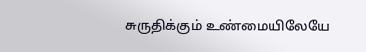சுருதிக்கும் உண்மையிலேயே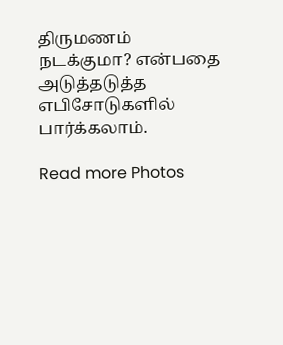திருமணம் நடக்குமா? என்பதை அடுத்தடுத்த எபிசோடுகளில் பார்க்கலாம்.

Read more Photos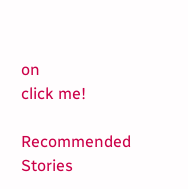on
click me!

Recommended Stories